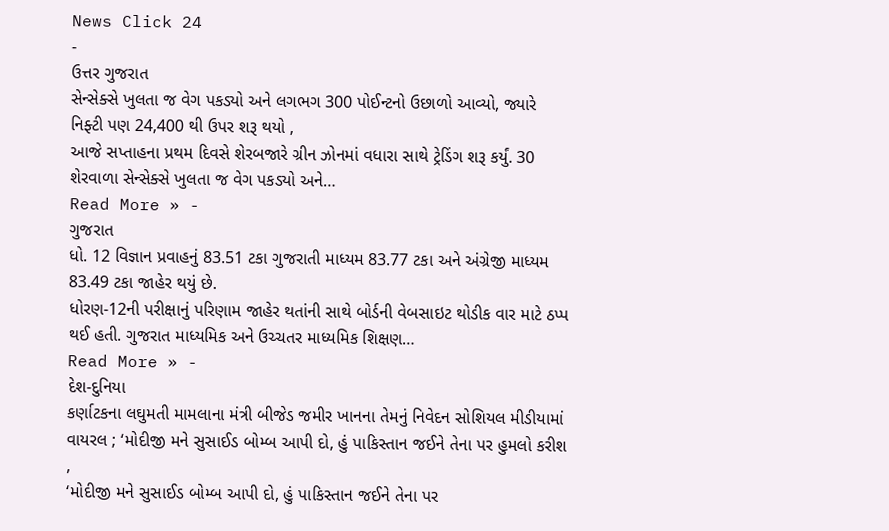News Click 24
-
ઉત્તર ગુજરાત
સેન્સેક્સે ખુલતા જ વેગ પકડ્યો અને લગભગ 300 પોઈન્ટનો ઉછાળો આવ્યો, જ્યારે નિફ્ટી પણ 24,400 થી ઉપર શરૂ થયો ,
આજે સપ્તાહના પ્રથમ દિવસે શેરબજારે ગ્રીન ઝોનમાં વધારા સાથે ટ્રેડિંગ શરૂ કર્યું. 30 શેરવાળા સેન્સેક્સે ખુલતા જ વેગ પકડ્યો અને…
Read More » -
ગુજરાત
ધો. 12 વિજ્ઞાન પ્રવાહનું 83.51 ટકા ગુજરાતી માધ્યમ 83.77 ટકા અને અંગ્રેજી માધ્યમ 83.49 ટકા જાહેર થયું છે.
ધોરણ-12ની પરીક્ષાનું પરિણામ જાહેર થતાંની સાથે બોર્ડની વેબસાઇટ થોડીક વાર માટે ઠપ્પ થઈ હતી. ગુજરાત માધ્યમિક અને ઉચ્ચતર માધ્યમિક શિક્ષણ…
Read More » -
દેશ-દુનિયા
કર્ણાટકના લઘુમતી મામલાના મંત્રી બીજેડ જમીર ખાનના તેમનું નિવેદન સોશિયલ મીડીયામાં વાયરલ ; ‘મોદીજી મને સુસાઈડ બોમ્બ આપી દો, હું પાકિસ્તાન જઈને તેના પર હુમલો કરીશ ,
‘મોદીજી મને સુસાઈડ બોમ્બ આપી દો, હું પાકિસ્તાન જઈને તેના પર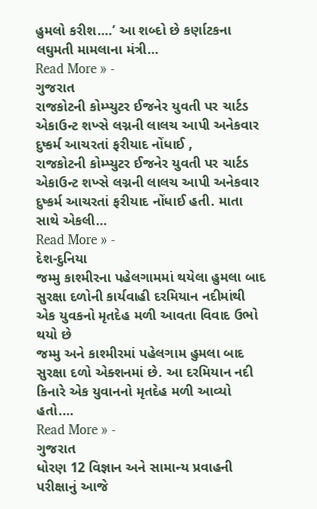હુમલો કરીશ….’ આ શબ્દો છે કર્ણાટકના લઘુમતી મામલાના મંત્રી…
Read More » -
ગુજરાત
રાજકોટની કોમ્પ્યુટર ઈજનેર યુવતી પર ચાર્ટડ એકાઉન્ટ શખ્સે લગ્નની લાલચ આપી અનેકવાર દુષ્કર્મ આચરતાં ફરીયાદ નોંધાઈ ,
રાજકોટની કોમ્પ્યુટર ઈજનેર યુવતી પર ચાર્ટડ એકાઉન્ટ શખ્સે લગ્નની લાલચ આપી અનેકવાર દુષ્કર્મ આચરતાં ફરીયાદ નોંધાઈ હતી. માતા સાથે એકલી…
Read More » -
દેશ-દુનિયા
જમ્મુ કાશ્મીરના પહેલગામમાં થયેલા હુમલા બાદ સુરક્ષા દળોની કાર્યવાહી દરમિયાન નદીમાંથી એક યુવકનો મૃતદેહ મળી આવતા વિવાદ ઉભો થયો છે
જમ્મુ અને કાશ્મીરમાં પહેલગામ હુમલા બાદ સુરક્ષા દળો એક્શનમાં છે. આ દરમિયાન નદી કિનારે એક યુવાનનો મૃતદેહ મળી આવ્યો હતો.…
Read More » -
ગુજરાત
ધોરણ 12 વિજ્ઞાન અને સામાન્ય પ્રવાહની પરીક્ષાનું આજે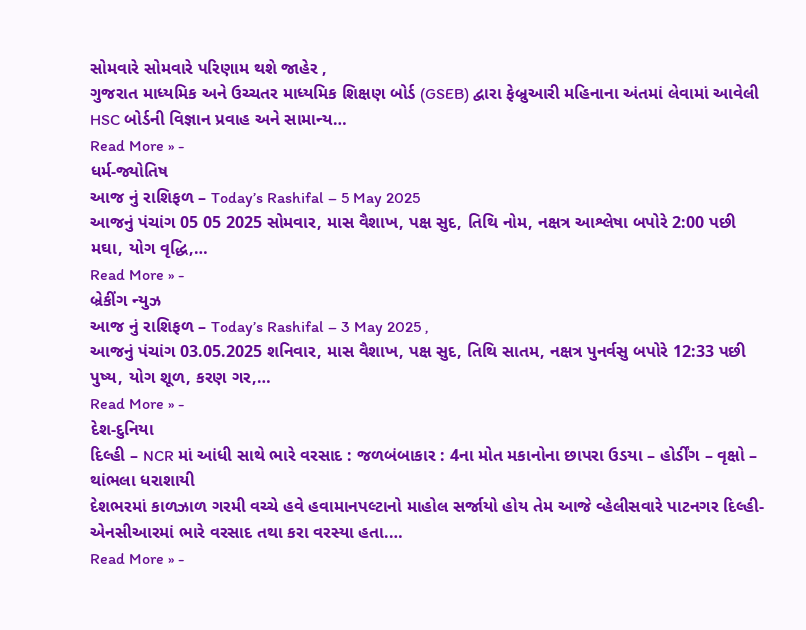સોમવારે સોમવારે પરિણામ થશે જાહેર ,
ગુજરાત માધ્યમિક અને ઉચ્ચતર માધ્યમિક શિક્ષણ બોર્ડ (GSEB) દ્વારા ફેબ્રુઆરી મહિનાના અંતમાં લેવામાં આવેલી HSC બોર્ડની વિજ્ઞાન પ્રવાહ અને સામાન્ય…
Read More » -
ધર્મ-જ્યોતિષ
આજ નું રાશિફળ – Today’s Rashifal – 5 May 2025
આજનું પંચાંગ 05 05 2025 સોમવાર, માસ વૈશાખ, પક્ષ સુદ, તિથિ નોમ, નક્ષત્ર આશ્લેષા બપોરે 2:00 પછી મઘા, યોગ વૃદ્ધિ,…
Read More » -
બ્રેકીંગ ન્યુઝ
આજ નું રાશિફળ – Today’s Rashifal – 3 May 2025 ,
આજનું પંચાંગ 03.05.2025 શનિવાર, માસ વૈશાખ, પક્ષ સુદ, તિથિ સાતમ, નક્ષત્ર પુનર્વસુ બપોરે 12:33 પછી પુષ્ય, યોગ શૂળ, કરણ ગર,…
Read More » -
દેશ-દુનિયા
દિલ્હી – NCR માં આંધી સાથે ભારે વરસાદ : જળબંબાકાર : 4ના મોત મકાનોના છાપરા ઉડયા – હોર્ડીંગ – વૃક્ષો – થાંભલા ધરાશાયી
દેશભરમાં કાળઝાળ ગરમી વચ્ચે હવે હવામાનપલ્ટાનો માહોલ સર્જાયો હોય તેમ આજે વ્હેલીસવારે પાટનગર દિલ્હી-એનસીઆરમાં ભારે વરસાદ તથા કરા વરસ્યા હતા.…
Read More » -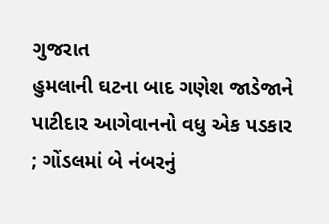ગુજરાત
હુમલાની ઘટના બાદ ગણેશ જાડેજાને પાટીદાર આગેવાનનો વધુ એક પડકાર ; ગોંડલમાં બે નંબરનું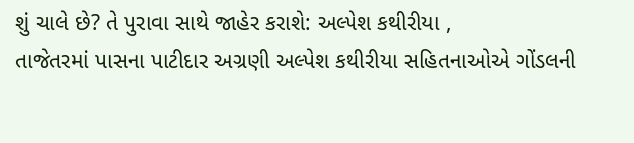શું ચાલે છે? તે પુરાવા સાથે જાહેર કરાશે: અલ્પેશ કથીરીયા ,
તાજેતરમાં પાસના પાટીદાર અગ્રણી અલ્પેશ કથીરીયા સહિતનાઓએ ગોંડલની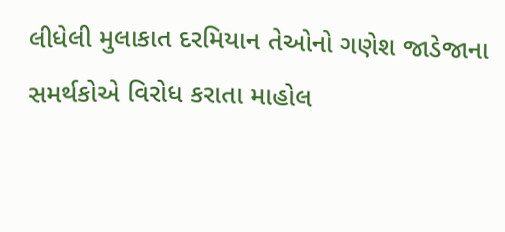લીધેલી મુલાકાત દરમિયાન તેઓનો ગણેશ જાડેજાના સમર્થકોએ વિરોધ કરાતા માહોલ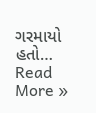ગરમાયો હતો…
Read More »